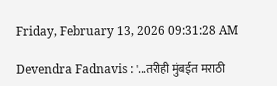Friday, February 13, 2026 09:31:28 AM

Devendra Fadnavis : '...तरीही मुंबईत मराठी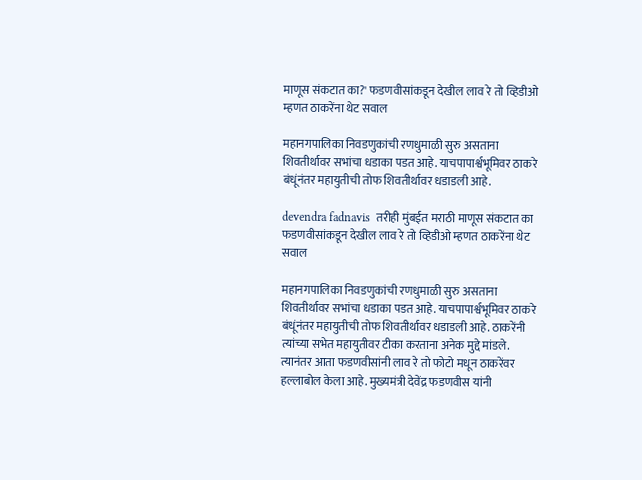माणूस संकटात का?' फडणवीसांकडून देखील लाव रे तो व्हिडीओ म्हणत ठाकरेंना थेट सवाल

महानगपालिका निवडणुकांची रणधुमाळी सुरु असताना शिवतीर्थावर सभांचा धडाका पडत आहे. याचपापार्श्वभूमिवर ठाकरे बंधूंनंतर महायुतीची तोफ शिवतीर्थावर धडाडली आहे.

devendra fadnavis  तरीही मुंबईत मराठी माणूस संकटात का फडणवीसांकडून देखील लाव रे तो व्हिडीओ म्हणत ठाकरेंना थेट सवाल

महानगपालिका निवडणुकांची रणधुमाळी सुरु असताना शिवतीर्थावर सभांचा धडाका पडत आहे. याचपापार्श्वभूमिवर ठाकरे बंधूंनंतर महायुतीची तोफ शिवतीर्थावर धडाडली आहे. ठाकरेंनी त्यांच्या सभेत महायुतीवर टीका करताना अनेक मुद्दे मांडले. त्यानंतर आता फडणवीसांनी लाव रे तो फोटो मधून ठाकरेंवर हल्लाबोल केला आहे. मुख्यमंत्री देवेंद्र फडणवीस यांनी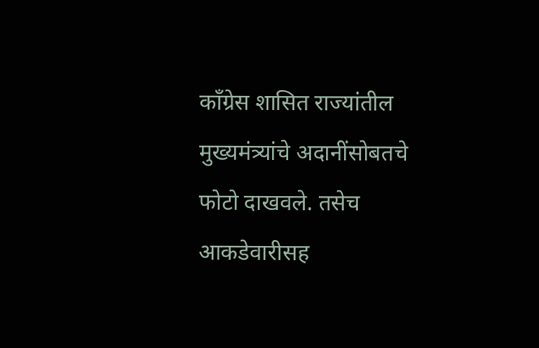काँग्रेस शासित राज्यांतील मुख्यमंत्र्यांचे अदानींसोबतचे फोटो दाखवले. तसेच आकडेवारीसह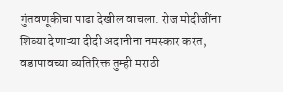गुंतवणूकीचा पाढा देखील वाचला. रोज मोदीजींना शिव्या देणाऱ्या दीदी अदानीना नमस्कार करत, वडापावच्या व्यतिरिक्त तुम्ही मराठी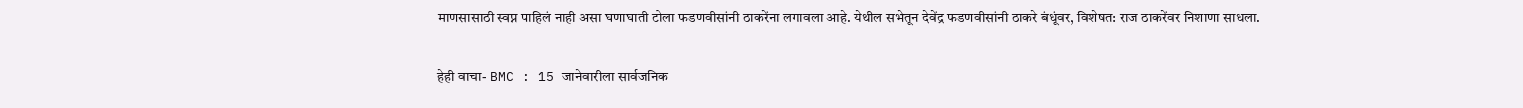माणसासाठी स्वप्न पाहिलं नाही असा घणाघाती टोला फडणवीसांनी ठाकरेंना लगावला आहे. येथील सभेतून देवेंद्र फडणवीसांनी ठाकरे बंधूंवर, विशेषत: राज ठाकरेंवर निशाणा साधला.

हेही वाचा- BMC : 15 जानेवारीला सार्वजनिक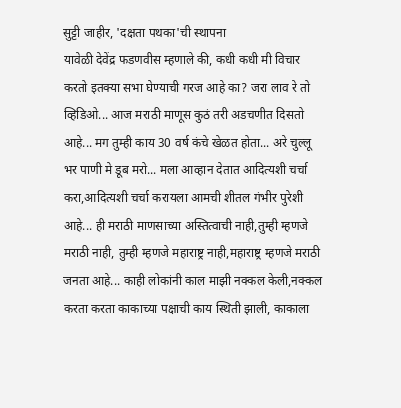सुट्टी जाहीर, 'दक्षता पथका'ची स्‍थापना
यावेळी देवेंद्र फडणवीस म्हणाले की, कधी कधी मी विचार करतो इतक्या सभा घेण्याची गरज आहे का? जरा लाव रे तो व्हिडिओ... आज मराठी माणूस कुठं तरी अडचणीत दिसतो आहे... मग तुम्ही काय 30 वर्ष कंचे खेळत होता... अरे चुल्लू भर पाणी मे डूब मरो... मला आव्हान देतात आदित्यशी चर्चा करा,आदित्यशी चर्चा करायला आमची शीतल गंभीर पुरेशी आहे... ही मराठी माणसाच्या अस्तित्वाची नाही,तुम्ही म्हणजे मराठी नाही, तुम्ही म्हणजे महाराष्ट्र नाही,महाराष्ट्र म्हणजे मराठी जनता आहे... काही लोकांनी काल माझी नक्कल केली,नक्कल करता करता काकाच्या पक्षाची काय स्थिती झाली, काकाला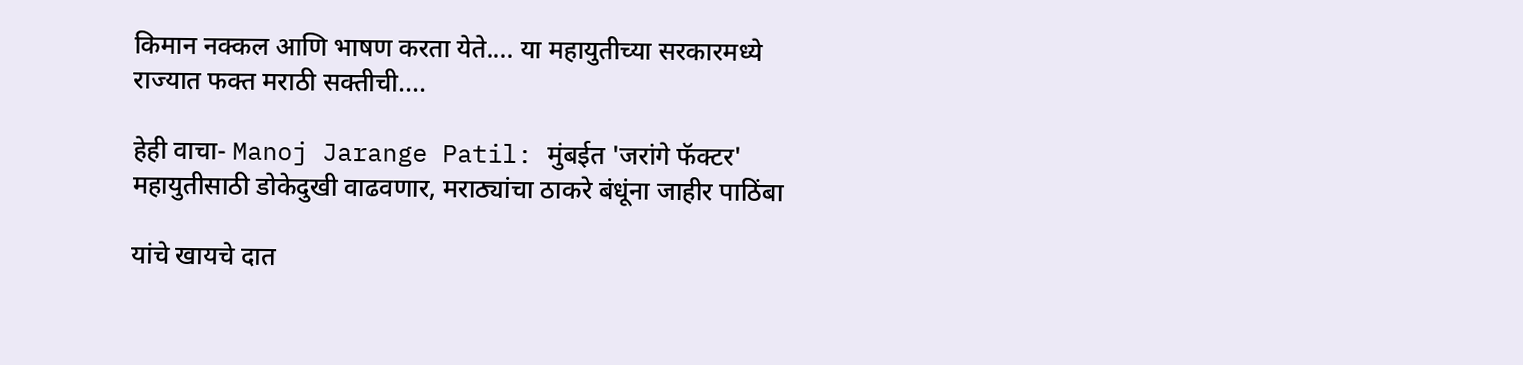किमान नक्कल आणि भाषण करता येते.... या महायुतीच्या सरकारमध्ये राज्यात फक्त मराठी सक्तीची....

हेही वाचा- Manoj Jarange Patil: मुंबईत 'जरांगे फॅक्टर' महायुतीसाठी डोकेदुखी वाढवणार, मराठ्यांचा ठाकरे बंधूंना जाहीर पाठिंबा

यांचे खायचे दात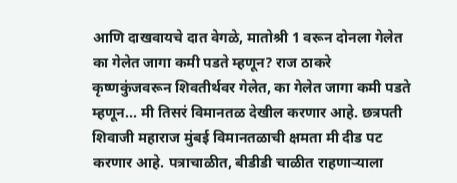आणि दाखवायचे दात वेगळे, मातोश्री 1 वरून दोनला गेलेत का गेलेत जागा कमी पडते म्हणून? राज ठाकरे कृष्णकुंजवरून शिवतीर्थवर गेलेत, का गेलेत जागा कमी पडते म्हणून... मी तिसरं विमानतळ देखील करणार आहे. छत्रपती शिवाजी महाराज मुंबई विमानतळाची क्षमता मी दीड पट करणार आहे. पत्राचाळीत, बीडीडी चाळीत राहणाऱ्याला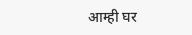आम्ही घर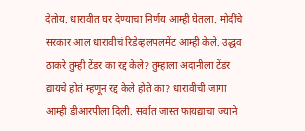देतोय. धारावीत घर देण्याचा निर्णय आम्ही घेतला. मोदींचे सरकार आल धारावीचं रिडेव्हलपलमेंट आम्ही केले. उद्धव ठाकरे तुम्ही टेंडर का रद्द केले? तुम्हाला अदानीला टेंडर द्यायचे होतं म्हणून रद्द केले होते का? धारावीची जागा आम्ही डीआरपीला दिली. सर्वात जास्त फायद्याचा ज्याने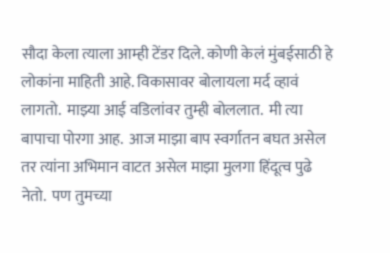सौदा केला त्याला आम्ही टेंडर दिले. कोणी केलं मुंबईसाठी हे लोकांना माहिती आहे. विकासावर बोलायला मर्द व्हावं लागतो.  माझ्या आई वडिलांवर तुम्ही बोललात.  मी त्या बापाचा पोरगा आह.  आज माझा बाप स्वर्गातन बघत असेल तर त्यांना अभिमान वाटत असेल माझा मुलगा हिंदूत्व पुढे नेतो.  पण तुमच्या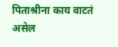पिताश्रीना काय वाटतं असेल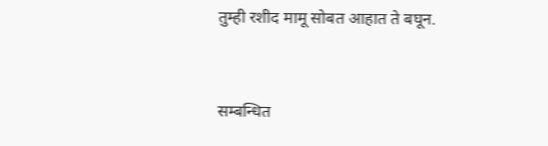तुम्ही रशीद मामू सोबत आहात ते बघून.


सम्बन्धित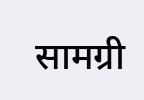सामग्री